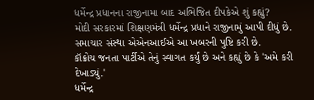ધર્મેન્દ્ર પ્રધાનના રાજીનામા બાદ અભિજિત દીપકેએ શું કહ્યું?
મોદી સરકારમાં શિક્ષણમંત્રી ધર્મેન્દ્ર પ્રધાને રાજીનામું આપી દીધું છે. સમાચાર સંસ્થા એએનઆઈએ આ ખબરની પુષ્ટિ કરી છે.
કૉક્રોચ જનતા પાર્ટીએ તેનું સ્વાગત કર્યું છે અને કહ્યું છે કે 'અમે કરી દેખાડ્યું.'
ધર્મેન્દ્ર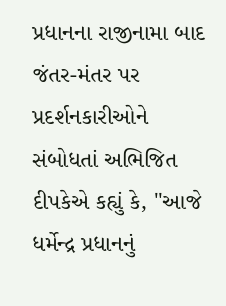પ્રધાનના રાજીનામા બાદ જંતર-મંતર પર પ્રદર્શનકારીઓને સંબોધતાં અભિજિત દીપકેએ કહ્યું કે, "આજે ધર્મેન્દ્ર પ્રધાનનું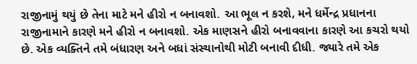રાજીનામું થયું છે તેના માટે મને હીરો ન બનાવશો. આ ભૂલ ન કરશે, મને ધર્મેન્દ્ર પ્રધાનના રાજીનામાને કારણે મને હીરો ન બનાવશો. એક માણસને હીરો બનાવવાના કારણે આ કચરો થયો છે. એક વ્યક્તિને તમે બંધારણ અને બધાં સંસ્થાનોથી મોટી બનાવી દીધી. જ્યારે તમે એક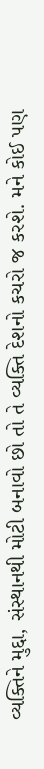વ્યક્તિને મુદ્દા, સંસ્થાનથી મોટી બનાવો છો તો તે વ્યક્તિ દેશનો કચરો જ કરશે. મને કોઈ પણ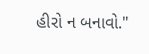હીરો ન બનાવો."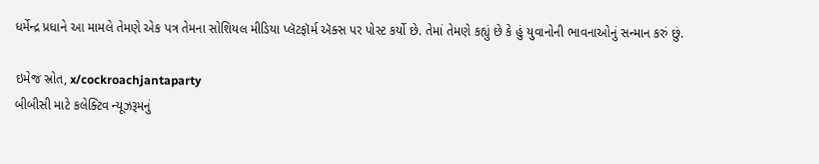ધર્મેન્દ્ર પ્રધાને આ મામલે તેમણે એક પત્ર તેમના સોશિયલ મીડિયા પ્લૅટફૉર્મ ઍક્સ પર પોસ્ટ કર્યો છે. તેમાં તેમણે કહ્યું છે કે હું યુવાનોની ભાવનાઓનું સન્માન કરું છું.

ઇમેજ સ્રોત, x/cockroachjantaparty
બીબીસી માટે કલેક્ટિવ ન્યૂઝરૂમનું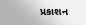પ્રકાશન